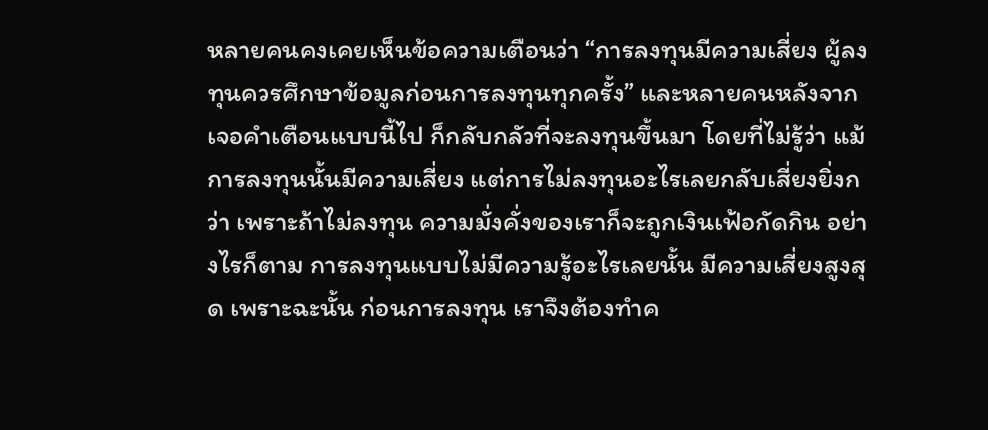หลายคนคงเคยเห็นข้อความเตือนว่า “การลงทุนมีความเสี่ยง ผู้ลงทุนควรศึกษาข้อมูลก่อนการลงทุนทุกครั้ง” และหลายคนหลังจากเจอคำเตือนแบบนี้ไป ก็กลับกลัวที่จะลงทุนขึ้นมา โดยที่ไม่รู้ว่า แม้การลงทุนนั้นมีความเสี่ยง แต่การไม่ลงทุนอะไรเลยกลับเสี่ยงยิ่งกว่า เพราะถ้าไม่ลงทุน ความมั่งคั่งของเราก็จะถูกเงินเฟ้อกัดกิน อย่างไรก็ตาม การลงทุนแบบไม่มีความรู้อะไรเลยนั้น มีความเสี่ยงสูงสุด เพราะฉะนั้น ก่อนการลงทุน เราจึงต้องทำค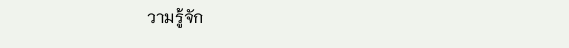วามรู้จัก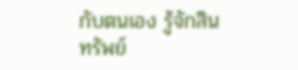กับตนเอง รู้จักสินทรัพย์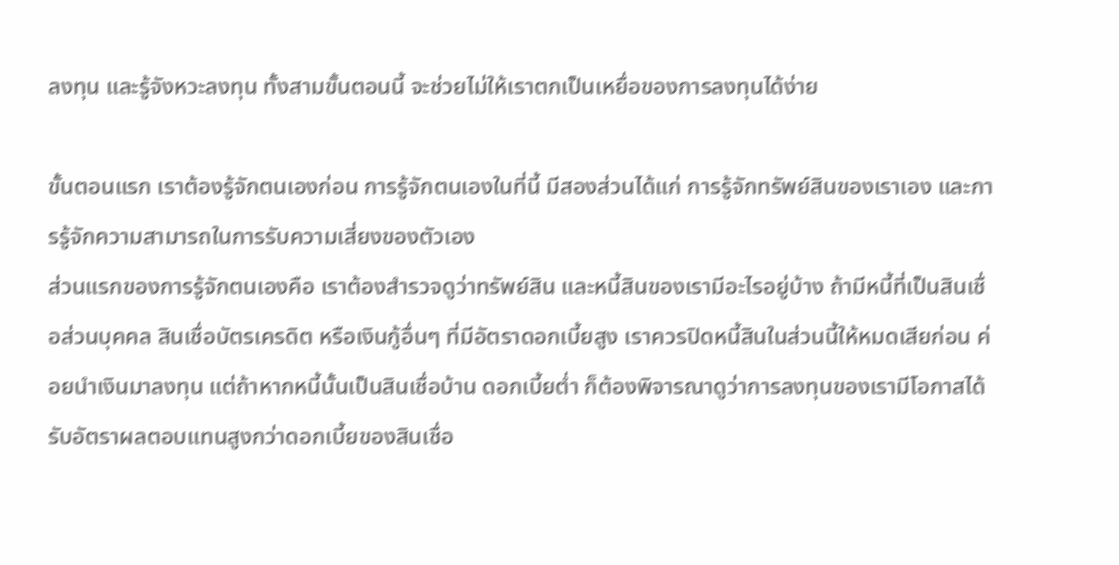ลงทุน และรู้จังหวะลงทุน ทั้งสามขั้นตอนนี้ จะช่วยไม่ให้เราตกเป็นเหยื่อของการลงทุนได้ง่าย

ขั้นตอนแรก เราต้องรู้จักตนเองก่อน การรู้จักตนเองในที่นี้ มีสองส่วนได้แก่ การรู้จักทรัพย์สินของเราเอง และการรู้จักความสามารถในการรับความเสี่ยงของตัวเอง
ส่วนแรกของการรู้จักตนเองคือ เราต้องสำรวจดูว่าทรัพย์สิน และหนี้สินของเรามีอะไรอยู่บ้าง ถ้ามีหนี้ที่เป็นสินเชื่อส่วนบุคคล สินเชื่อบัตรเครดิต หรือเงินกู้อื่นๆ ที่มีอัตราดอกเบี้ยสูง เราควรปิดหนี้สินในส่วนนี้ให้หมดเสียก่อน ค่อยนำเงินมาลงทุน แต่ถ้าหากหนี้นั้นเป็นสินเชื่อบ้าน ดอกเบี้ยต่ำ ก็ต้องพิจารณาดูว่าการลงทุนของเรามีโอกาสได้รับอัตราผลตอบแทนสูงกว่าดอกเบี้ยของสินเชื่อ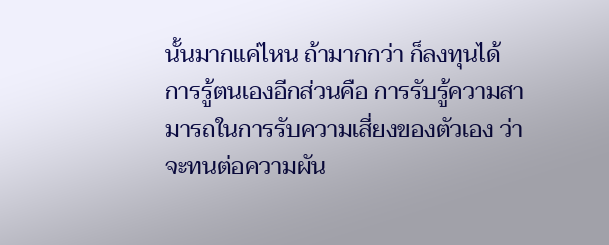นั้นมากแค่ไหน ถ้ามากกว่า ก็ลงทุนได้
การรู้ตนเองอีกส่วนคือ การรับรู้ความสามารถในการรับความเสี่ยงของตัวเอง ว่าจะทนต่อความผัน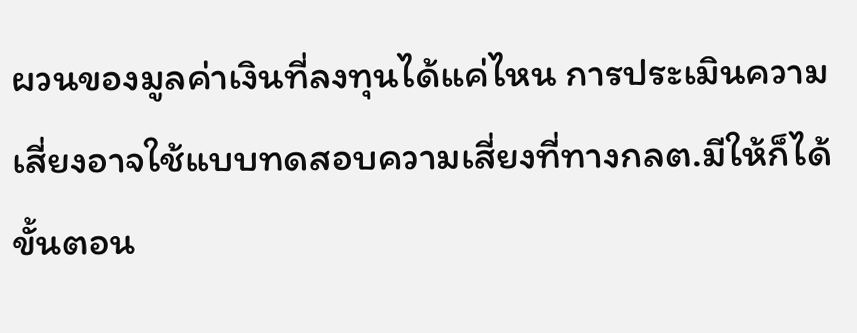ผวนของมูลค่าเงินที่ลงทุนได้แค่ไหน การประเมินความเสี่ยงอาจใช้แบบทดสอบความเสี่ยงที่ทางกลต.มีให้ก็ได้
ขั้นตอน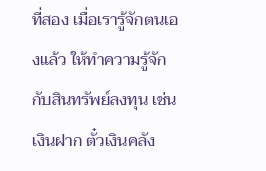ที่สอง เมื่อเรารู้จักตนเองแล้ว ให้ทำความรู้จักกับสินทรัพย์ลงทุน เช่น เงินฝาก ตั๋วเงินคลัง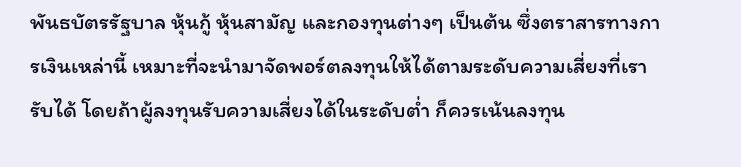พันธบัตรรัฐบาล หุ้นกู้ หุ้นสามัญ และกองทุนต่างๆ เป็นต้น ซึ่งตราสารทางการเงินเหล่านี้ เหมาะที่จะนำมาจัดพอร์ตลงทุนให้ได้ตามระดับความเสี่ยงที่เรารับได้ โดยถ้าผู้ลงทุนรับความเสี่ยงได้ในระดับต่ำ ก็ควรเน้นลงทุน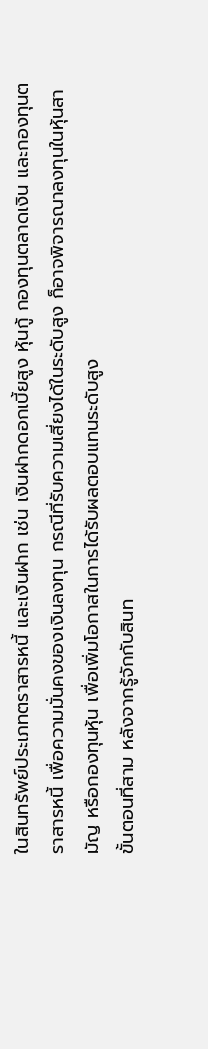ในสินทรัพย์ประเภทตราสารหนี้ และเงินฝาก เช่น เงินฝากดอกเบี้ยสูง หุ้นกู้ กองทุนตลาดเงิน และกองทุนตราสารหนี้ เพื่อความมั่นคงของเงินลงทุน กรณีที่รับความเสี่ยงได้ในระดับสูง ก็อาจพิจารณาลงทุนในหุ้นสามัญ หรือกองทุนหุ้น เพื่อเพิ่มโอกาสในการได้รับผลตอบแทนระดับสูง
ขั้นตอนที่สาม หลังจากรู้จักกับสินท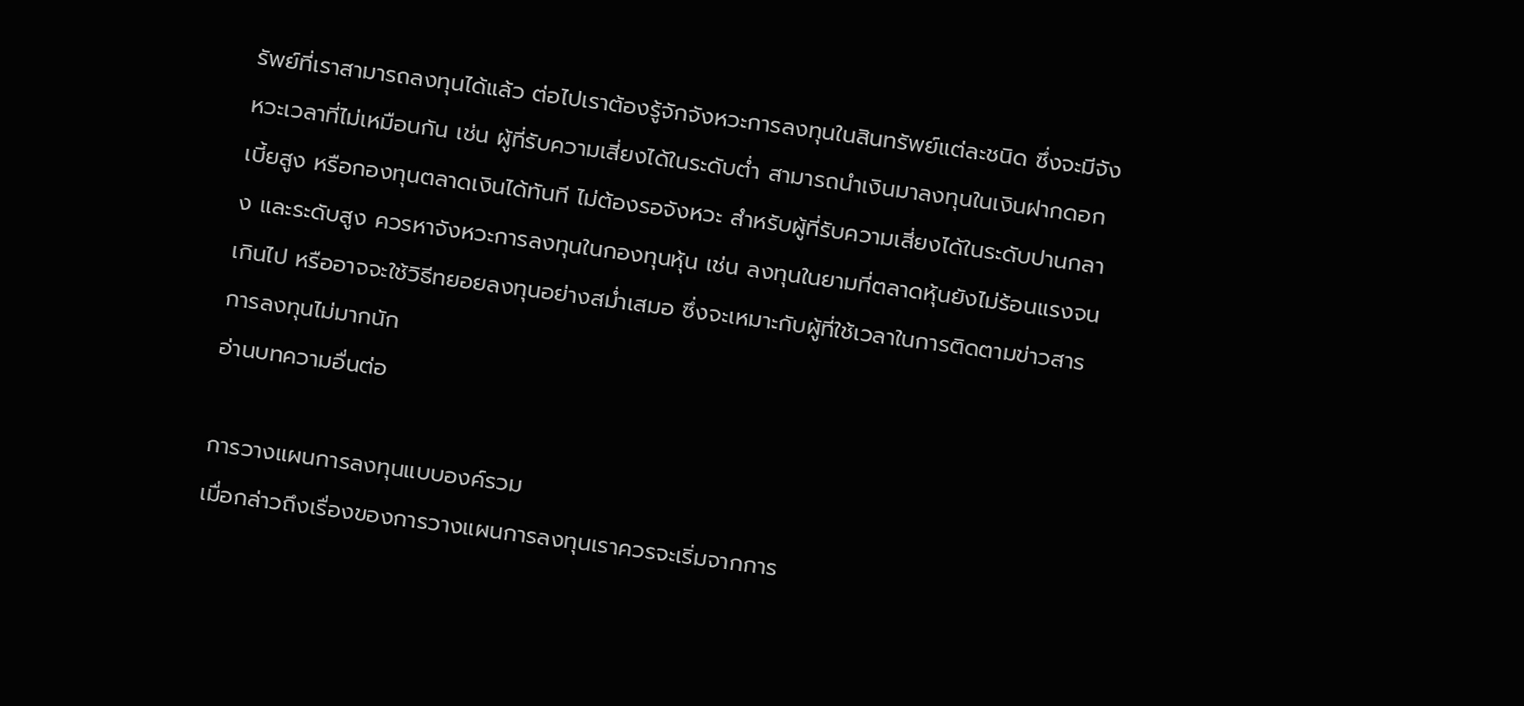รัพย์ที่เราสามารถลงทุนได้แล้ว ต่อไปเราต้องรู้จักจังหวะการลงทุนในสินทรัพย์แต่ละชนิด ซึ่งจะมีจังหวะเวลาที่ไม่เหมือนกัน เช่น ผู้ที่รับความเสี่ยงได้ในระดับต่ำ สามารถนำเงินมาลงทุนในเงินฝากดอกเบี้ยสูง หรือกองทุนตลาดเงินได้ทันที ไม่ต้องรอจังหวะ สำหรับผู้ที่รับความเสี่ยงได้ในระดับปานกลาง และระดับสูง ควรหาจังหวะการลงทุนในกองทุนหุ้น เช่น ลงทุนในยามที่ตลาดหุ้นยังไม่ร้อนแรงจนเกินไป หรืออาจจะใช้วิธีทยอยลงทุนอย่างสม่ำเสมอ ซึ่งจะเหมาะกับผู้ที่ใช้เวลาในการติดตามข่าวสารการลงทุนไม่มากนัก
อ่านบทความอื่นต่อ

การวางแผนการลงทุนแบบองค์รวม
เมื่อกล่าวถึงเรื่องของการวางแผนการลงทุนเราควรจะเริ่มจากการ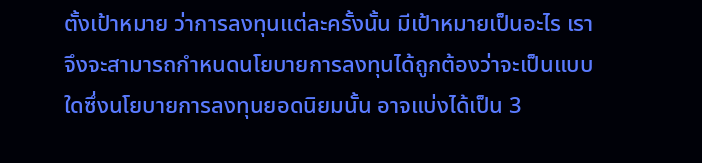ตั้งเป้าหมาย ว่าการลงทุนแต่ละครั้งนั้น มีเป้าหมายเป็นอะไร เราจึงจะสามารถกำหนดนโยบายการลงทุนได้ถูกต้องว่าจะเป็นแบบใดซึ่งนโยบายการลงทุนยอดนิยมนั้น อาจแบ่งได้เป็น 3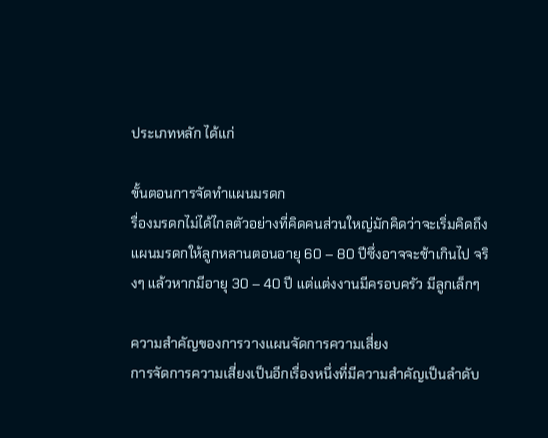ประเภทหลัก ได้แก่

ขั้นตอนการจัดทำแผนมรดก
รื่องมรดกไม่ได้ไกลตัวอย่างที่คิดคนส่วนใหญ่มักคิดว่าจะเริ่มคิดถึงแผนมรดกให้ลูกหลานตอนอายุ 60 – 80 ปีซึ่งอาจจะช้าเกินไป จริงๆ แล้วหากมีอายุ 30 – 40 ปี แต่แต่งงานมีครอบครัว มีลูกเล็กๆ

ความสำคัญของการวางแผนจัดการความเสี่ยง
การจัดการความเสี่ยงเป็นอีกเรื่องหนึ่งที่มีความสำคัญเป็นลำดับ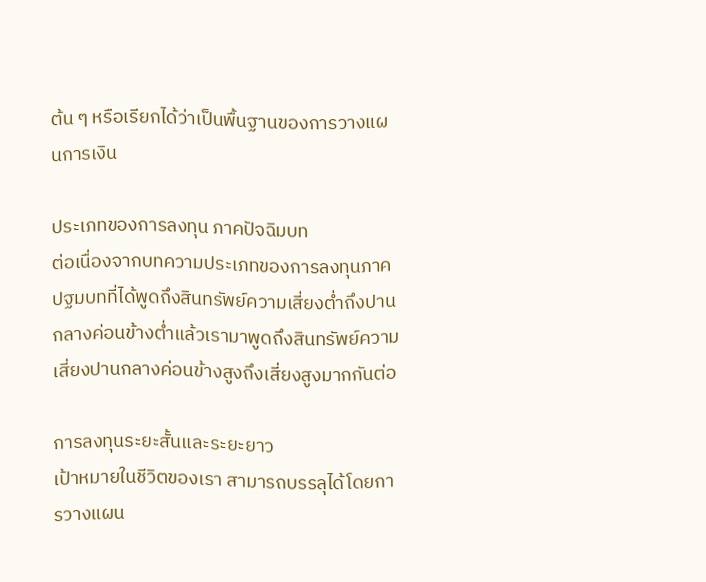ต้น ๆ หรือเรียกได้ว่าเป็นพื้นฐานของการวางแผนการเงิน

ประเภทของการลงทุน ภาคปัจฉิมบท
ต่อเนื่องจากบทความประเภทของการลงทุนภาคปฐมบทที่ได้พูดถึงสินทรัพย์ความเสี่ยงต่ำถึงปานกลางค่อนข้างต่ำแล้วเรามาพูดถึงสินทรัพย์ความเสี่ยงปานกลางค่อนข้างสูงถึงเสี่ยงสูงมากกันต่อ

การลงทุนระยะสั้นและระยะยาว
เป้าหมายในชีวิตของเรา สามารถบรรลุได้โดยการวางแผน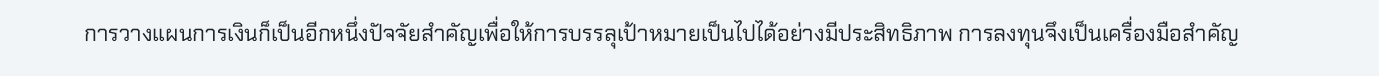การวางแผนการเงินก็เป็นอีกหนึ่งปัจจัยสำคัญเพื่อให้การบรรลุเป้าหมายเป็นไปได้อย่างมีประสิทธิภาพ การลงทุนจึงเป็นเครื่องมือสำคัญ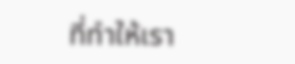ที่ทำให้เรา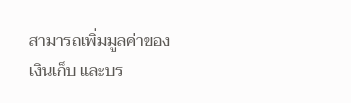สามารถเพิ่มมูลค่าของเงินเก็บ และบร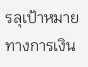รลุเป้าหมายทางการเงิน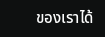ของเราได้